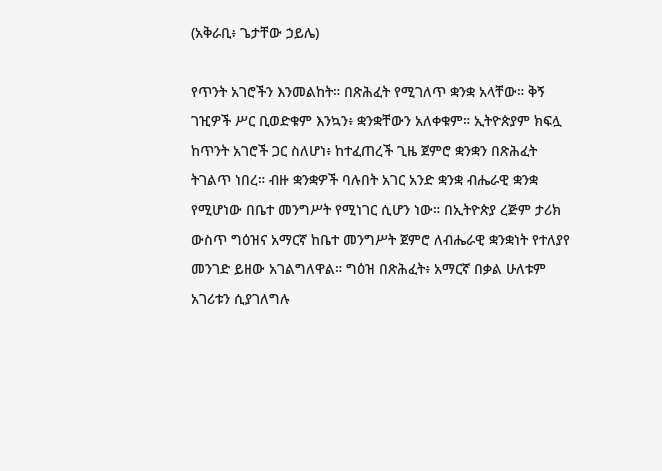(አቅራቢ፥ ጌታቸው ኃይሌ)

የጥንት አገሮችን እንመልከት። በጽሕፈት የሚገለጥ ቋንቋ አላቸው። ቅኝ ገዢዎች ሥር ቢወድቁም እንኳን፥ ቋንቋቸውን አለቀቁም። ኢትዮጵያም ክፍሏ ከጥንት አገሮች ጋር ስለሆነ፥ ከተፈጠረች ጊዜ ጀምሮ ቋንቋን በጽሕፈት ትገልጥ ነበረ። ብዙ ቋንቋዎች ባሉበት አገር አንድ ቋንቋ ብሔራዊ ቋንቋ የሚሆነው በቤተ መንግሥት የሚነገር ሲሆን ነው። በኢትዮጵያ ረጅም ታሪክ ውስጥ ግዕዝና አማርኛ ከቤተ መንግሥት ጀምሮ ለብሔራዊ ቋንቋነት የተለያየ መንገድ ይዘው አገልግለዋል። ግዕዝ በጽሕፈት፥ አማርኛ በቃል ሁለቱም አገሪቱን ሲያገለግሉ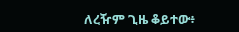ለረዥም ጊዜ ቆይተው፥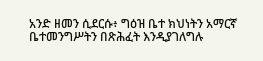አንድ ዘመን ሲደርሱ፥ ግዕዝ ቤተ ክህነትን አማርኛ ቤተመንግሥትን በጽሕፈት እንዲያገለግሉ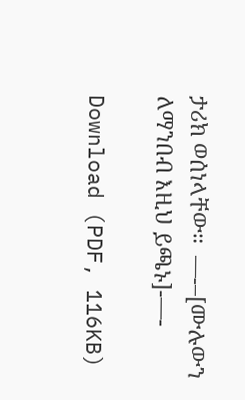ታሪክ ወሰነላቸው።  —-–[ሙሉውን ለማንበብ እዚህ ይጫኑ]-—-

Download (PDF, 116KB)